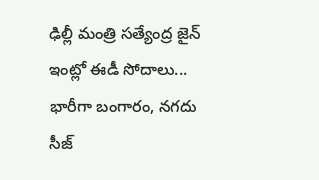ఢిల్లీ మంత్రి సత్యేంద్ర జైన్ ఇంట్లో ఈడీ సోదాలు... భారీగా బంగారం, నగదు సీజ్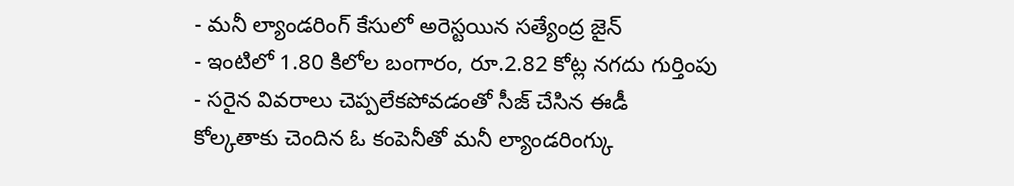- మనీ ల్యాండరింగ్ కేసులో అరెస్టయిన సత్యేంద్ర జైన్
- ఇంటిలో 1.80 కిలోల బంగారం, రూ.2.82 కోట్ల నగదు గుర్తింపు
- సరైన వివరాలు చెప్పలేకపోవడంతో సీజ్ చేసిన ఈడీ
కోల్కతాకు చెందిన ఓ కంపెనీతో మనీ ల్యాండరింగ్కు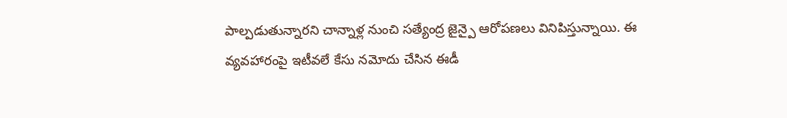పాల్పడుతున్నారని చాన్నాళ్ల నుంచి సత్యేంద్ర జైన్పై ఆరోపణలు వినిపిస్తున్నాయి. ఈ వ్యవహారంపై ఇటీవలే కేసు నమోదు చేసిన ఈడీ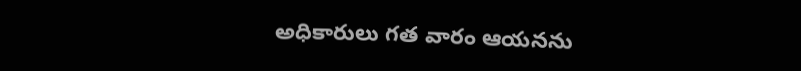అధికారులు గత వారం ఆయనను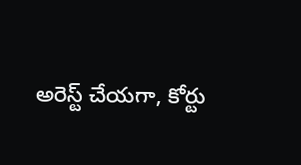అరెస్ట్ చేయగా, కోర్టు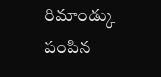రిమాండ్కు పంపిన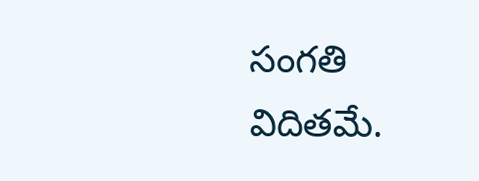సంగతి విదితమే.